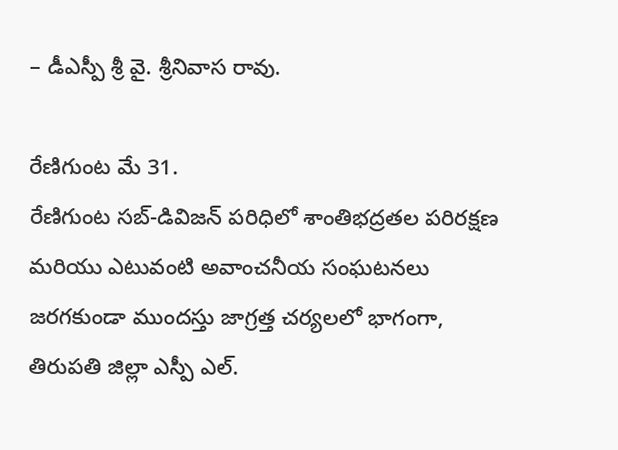– డీఎస్పీ శ్రీ వై. శ్రీనివాస రావు.

రేణిగుంట మే 31.
రేణిగుంట సబ్-డివిజన్ పరిధిలో శాంతిభద్రతల పరిరక్షణ మరియు ఎటువంటి అవాంచనీయ సంఘటనలు జరగకుండా ముందస్తు జాగ్రత్త చర్యలలో భాగంగా, తిరుపతి జిల్లా ఎస్పీ ఎల్.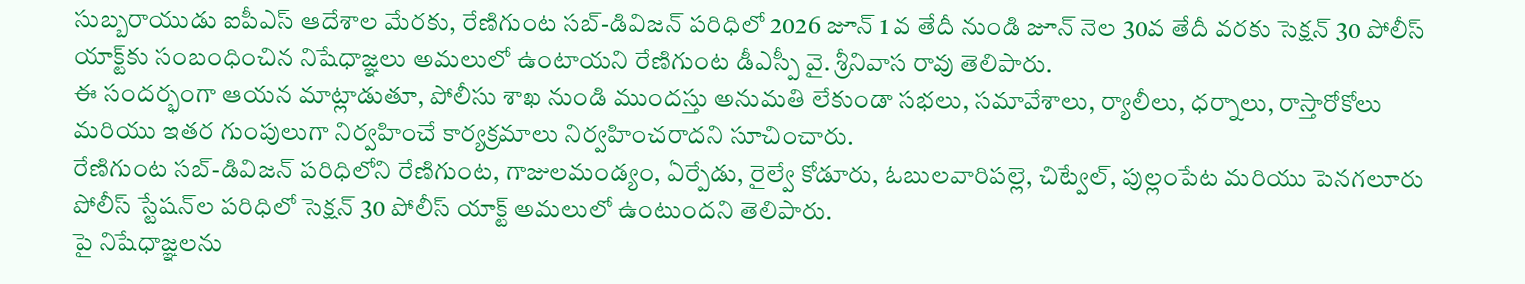సుబ్బరాయుడు ఐపీఎస్ ఆదేశాల మేరకు, రేణిగుంట సబ్-డివిజన్ పరిధిలో 2026 జూన్ 1 వ తేదీ నుండి జూన్ నెల 30వ తేదీ వరకు సెక్షన్ 30 పోలీస్ యాక్ట్‌కు సంబంధించిన నిషేధాజ్ఞలు అమలులో ఉంటాయని రేణిగుంట డీఎస్పీ వై. శ్రీనివాస రావు తెలిపారు.
ఈ సందర్భంగా ఆయన మాట్లాడుతూ, పోలీసు శాఖ నుండి ముందస్తు అనుమతి లేకుండా సభలు, సమావేశాలు, ర్యాలీలు, ధర్నాలు, రాస్తారోకోలు మరియు ఇతర గుంపులుగా నిర్వహించే కార్యక్రమాలు నిర్వహించరాదని సూచించారు.
రేణిగుంట సబ్-డివిజన్ పరిధిలోని రేణిగుంట, గాజులమండ్యం, ఏర్పేడు, రైల్వే కోడూరు, ఓబులవారిపల్లె, చిట్వేల్, పుల్లంపేట మరియు పెనగలూరు పోలీస్ స్టేషన్‌ల పరిధిలో సెక్షన్ 30 పోలీస్ యాక్ట్ అమలులో ఉంటుందని తెలిపారు.
పై నిషేధాజ్ఞలను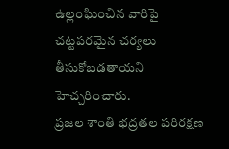ఉల్లంఘించిన వారిపై చట్టపరమైన చర్యలు తీసుకోబడతాయని హెచ్చరించారు.
ప్రజల శాంతి భద్రతల పరిరక్షణ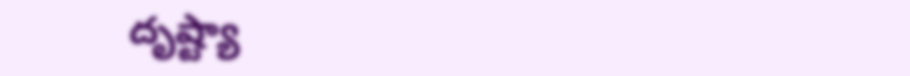దృష్ట్యా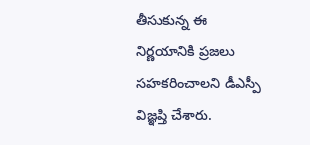తీసుకున్న ఈ నిర్ణయానికి ప్రజలు సహకరించాలని డీఎస్పీ విజ్ఞప్తి చేశారు.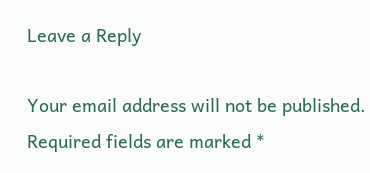Leave a Reply

Your email address will not be published. Required fields are marked *